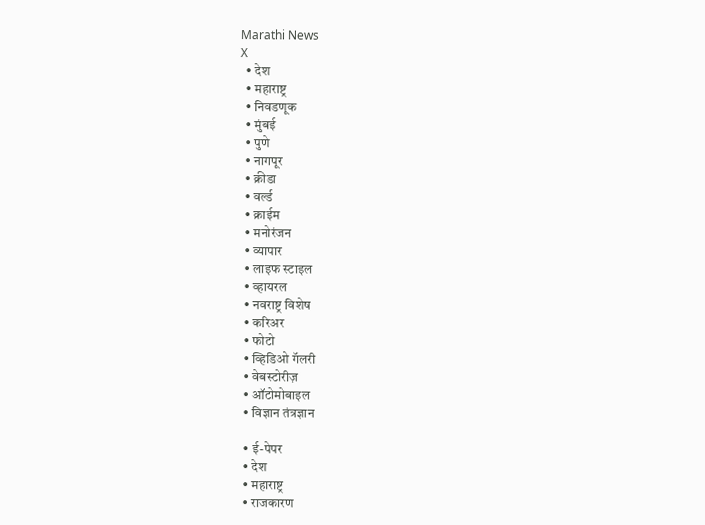Marathi News
X
  • देश
  • महाराष्ट्र
  • निवडणूक
  • मुंबई
  • पुणे
  • नागपूर
  • क्रीडा
  • वर्ल्ड
  • क्राईम
  • मनोरंजन
  • व्यापार
  • लाइफ स्टाइल
  • व्हायरल
  • नवराष्ट्र विशेष
  • करिअर
  • फोटो
  • व्हिडिओ गॅलरी
  • वेबस्टोरीज़
  • ऑटोमोबाइल
  • विज्ञान तंत्रज्ञान

  • ई-पेपर
  • देश
  • महाराष्ट्र
  • राजकारण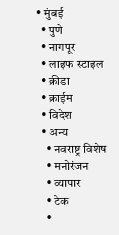• मुंबई
  • पुणे
  • नागपूर
  • लाइफ स्टाइल
  • क्रीडा
  • क्राईम
  • विदेश
  • अन्य
    • नवराष्ट्र विशेष
    • मनोरंजन
    • व्यापार
    • टेक
    •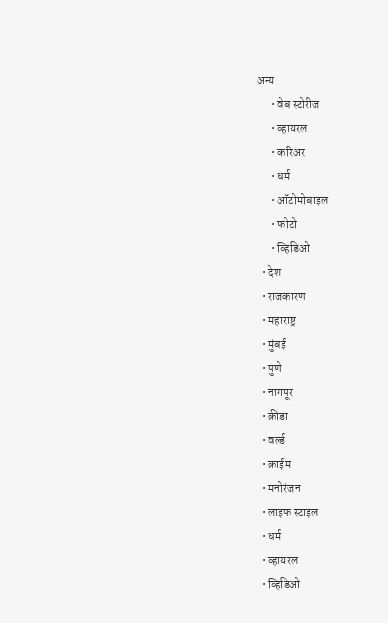अन्य
      • वेब स्टोरीज
      • व्हायरल
      • करिअर
      • धर्म
      • ऑटोमोबाइल
      • फोटो
      • व्हिडिओ
  • देश
  • राजकारण
  • महाराष्ट्र
  • मुंबई
  • पुणे
  • नागपूर
  • क्रीडा
  • वर्ल्ड
  • क्राईम
  • मनोरंजन
  • लाइफ स्टाइल
  • धर्म
  • व्हायरल
  • व्हिडिओ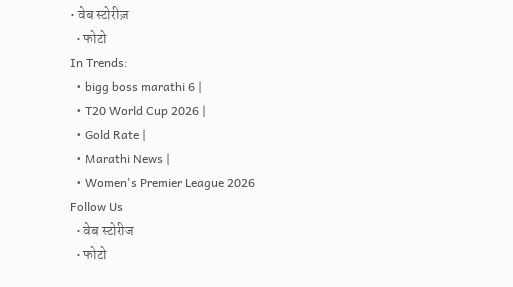• वेब स्टोरीज़
  • फोटो
In Trends:
  • bigg boss marathi 6 |
  • T20 World Cup 2026 |
  • Gold Rate |
  • Marathi News |
  • Women's Premier League 2026
Follow Us
  • वेब स्टोरीज
  • फोटो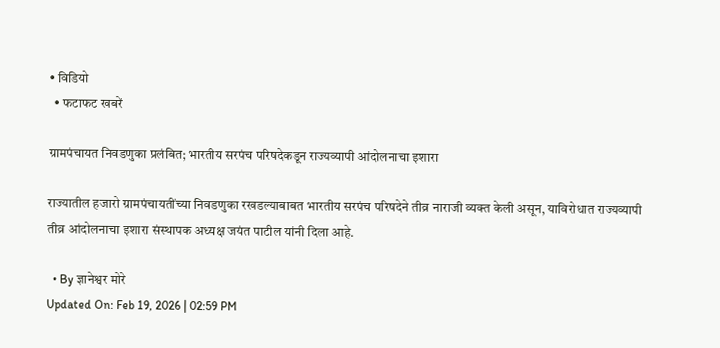• विडियो
  • फटाफट खबरें

ग्रामपंचायत निवडणुका प्रलंबित; भारतीय सरपंच परिषदेकडून राज्यव्यापी आंदोलनाचा इशारा

राज्यातील हजारो ग्रामपंचायतींच्या निवडणुका रखडल्याबाबत भारतीय सरपंच परिषदेने तीव्र नाराजी व्यक्त केली असून, याविरोधात राज्यव्यापी तीव्र आंदोलनाचा इशारा संस्थापक अध्यक्ष जयंत पाटील यांनी दिला आहे.

  • By ज्ञानेश्वर मोरे
Updated On: Feb 19, 2026 | 02:59 PM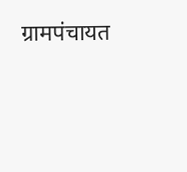ग्रामपंचायत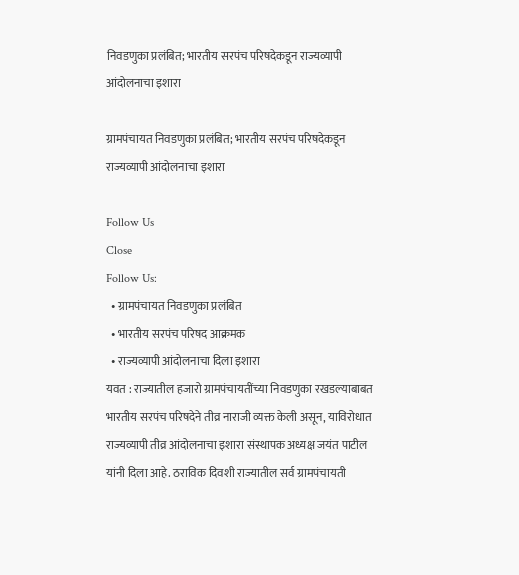निवडणुका प्रलंबित; भारतीय सरपंच परिषदेकडून राज्यव्यापी आंदोलनाचा इशारा

ग्रामपंचायत निवडणुका प्रलंबित; भारतीय सरपंच परिषदेकडून राज्यव्यापी आंदोलनाचा इशारा

Follow Us
Close
Follow Us:
  • ग्रामपंचायत निवडणुका प्रलंबित
  • भारतीय सरपंच परिषद आक्रमक
  • राज्यव्यापी आंदोलनाचा दिला इशारा
यवत : राज्यातील हजारो ग्रामपंचायतींच्या निवडणुका रखडल्याबाबत भारतीय सरपंच परिषदेने तीव्र नाराजी व्यक्त केली असून, याविरोधात राज्यव्यापी तीव्र आंदोलनाचा इशारा संस्थापक अध्यक्ष जयंत पाटील यांनी दिला आहे. ठराविक दिवशी राज्यातील सर्व ग्रामपंचायती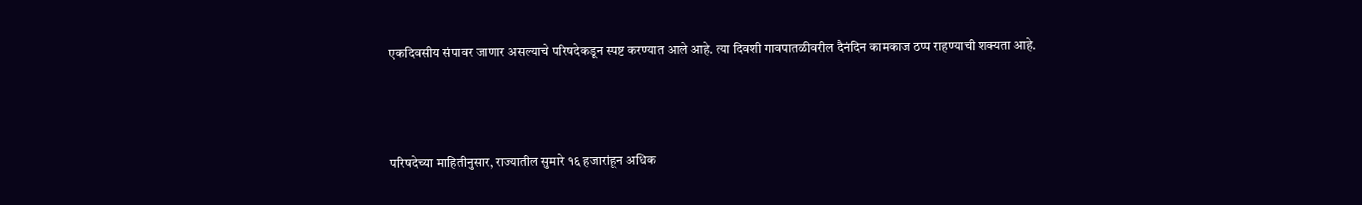एकदिवसीय संपावर जाणार असल्याचे परिषदेकडून स्पष्ट करण्यात आले आहे. त्या दिवशी गावपातळीवरील दैनंदिन कामकाज ठप्प राहण्याची शक्यता आहे.



परिषदेच्या माहितीनुसार, राज्यातील सुमारे १६ हजारांहून अधिक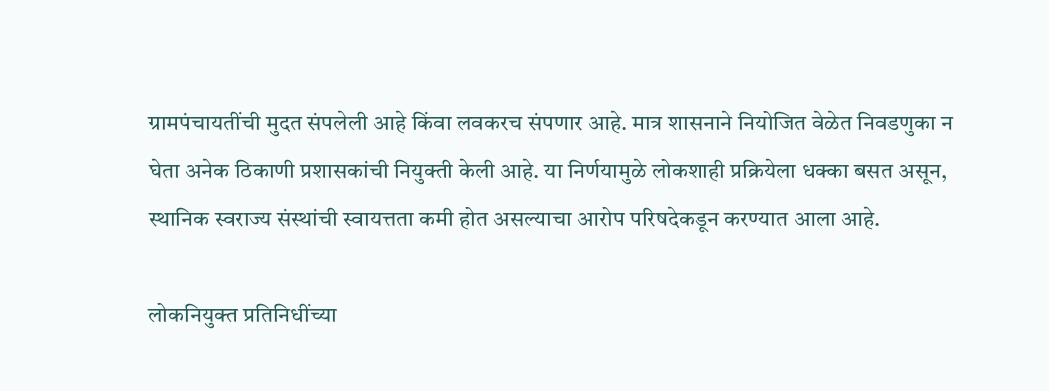ग्रामपंचायतींची मुदत संपलेली आहे किंवा लवकरच संपणार आहे. मात्र शासनाने नियोजित वेळेत निवडणुका न घेता अनेक ठिकाणी प्रशासकांची नियुक्ती केली आहे. या निर्णयामुळे लोकशाही प्रक्रियेला धक्का बसत असून, स्थानिक स्वराज्य संस्थांची स्वायत्तता कमी होत असल्याचा आरोप परिषदेकडून करण्यात आला आहे.

लोकनियुक्त प्रतिनिधींच्या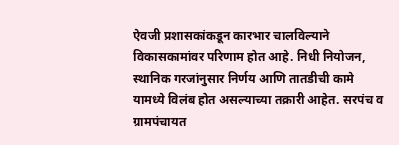ऐवजी प्रशासकांकडून कारभार चालविल्याने विकासकामांवर परिणाम होत आहे. निधी नियोजन, स्थानिक गरजांनुसार निर्णय आणि तातडीची कामे यामध्ये विलंब होत असल्याच्या तक्रारी आहेत. सरपंच व ग्रामपंचायत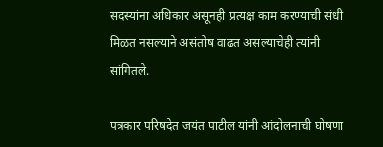सदस्यांना अधिकार असूनही प्रत्यक्ष काम करण्याची संधी मिळत नसल्याने असंतोष वाढत असल्याचेही त्यांनी सांगितले.

पत्रकार परिषदेत जयंत पाटील यांनी आंदोलनाची घोषणा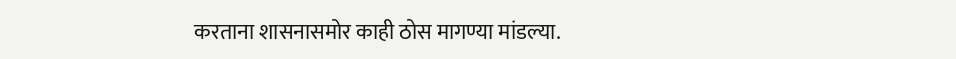करताना शासनासमोर काही ठोस मागण्या मांडल्या.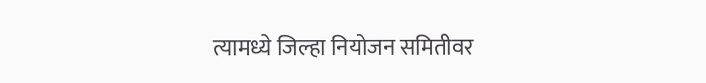त्यामध्ये जिल्हा नियोजन समितीवर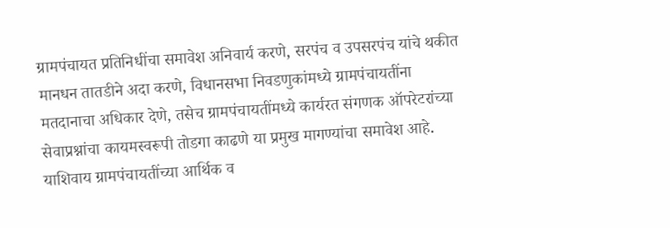ग्रामपंचायत प्रतिनिधींचा समावेश अनिवार्य करणे, सरपंच व उपसरपंच यांचे थकीत मानधन तातडीने अदा करणे, विधानसभा निवडणुकांमध्ये ग्रामपंचायतींना मतदानाचा अधिकार देणे, तसेच ग्रामपंचायतींमध्ये कार्यरत संगणक ऑपरेटरांच्या सेवाप्रश्नांचा कायमस्वरूपी तोडगा काढणे या प्रमुख मागण्यांचा समावेश आहे. याशिवाय ग्रामपंचायतींच्या आर्थिक व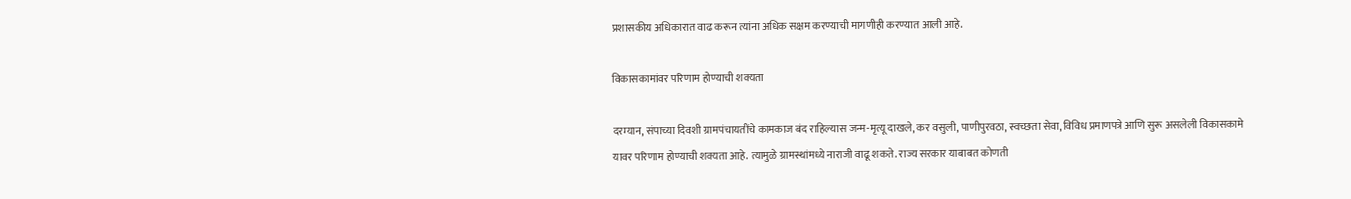प्रशासकीय अधिकारात वाढ करून त्यांना अधिक सक्षम करण्याची मागणीही करण्यात आली आहे.

विकासकामांवर परिणाम होण्याची शक्यता

दरम्यान, संपाच्या दिवशी ग्रामपंचायतींचे कामकाज बंद राहिल्यास जन्म-मृत्यू दाखले, कर वसुली, पाणीपुरवठा, स्वच्छता सेवा, विविध प्रमाणपत्रे आणि सुरू असलेली विकासकामे यावर परिणाम होण्याची शक्यता आहे. त्यामुळे ग्रामस्थांमध्ये नाराजी वाढू शकते. राज्य सरकार याबाबत कोणती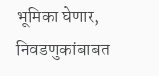भूमिका घेणार, निवडणुकांबाबत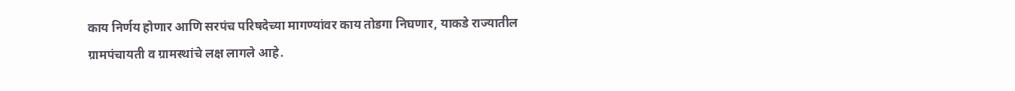काय निर्णय होणार आणि सरपंच परिषदेच्या मागण्यांवर काय तोडगा निघणार, याकडे राज्यातील ग्रामपंचायती व ग्रामस्थांचे लक्ष लागले आहे.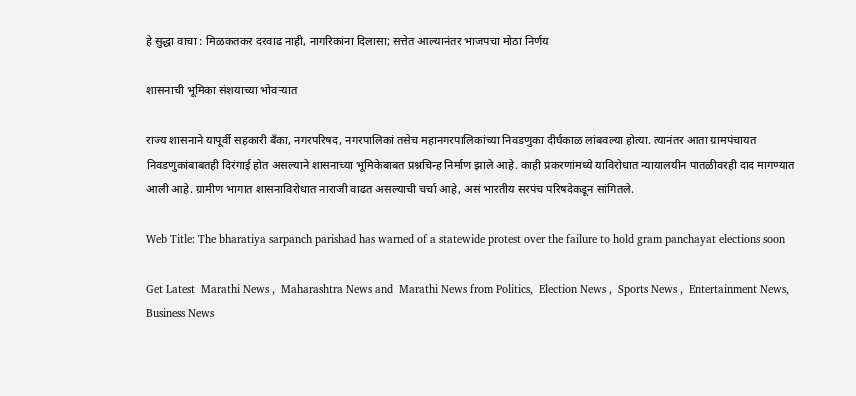हे सुद्धा वाचा : मिळकतकर दरवाढ नाही, नागरिकांना दिलासा; सत्तेत आल्यानंतर भाजपचा मोठा निर्णय

शासनाची भूमिका संशयाच्या भोवऱ्यात

राज्य शासनाने यापूर्वी सहकारी बँका, नगरपरिषद, नगरपालिकां तसेच महानगरपालिकांच्या निवडणुका दीर्घकाळ लांबवल्या होत्या. त्यानंतर आता ग्रामपंचायत निवडणुकांबाबतही दिरंगाई होत असल्याने शासनाच्या भूमिकेबाबत प्रश्नचिन्ह निर्माण झाले आहे. काही प्रकरणांमध्ये याविरोधात न्यायालयीन पातळीवरही दाद मागण्यात आली आहे. ग्रामीण भागात शासनाविरोधात नाराजी वाढत असल्याची चर्चा आहे, असं भारतीय सरपंच परिषदेकडून सांगितले.

Web Title: The bharatiya sarpanch parishad has warned of a statewide protest over the failure to hold gram panchayat elections soon

Get Latest  Marathi News ,  Maharashtra News and  Marathi News from Politics,  Election News ,  Sports News ,  Entertainment News,  Business News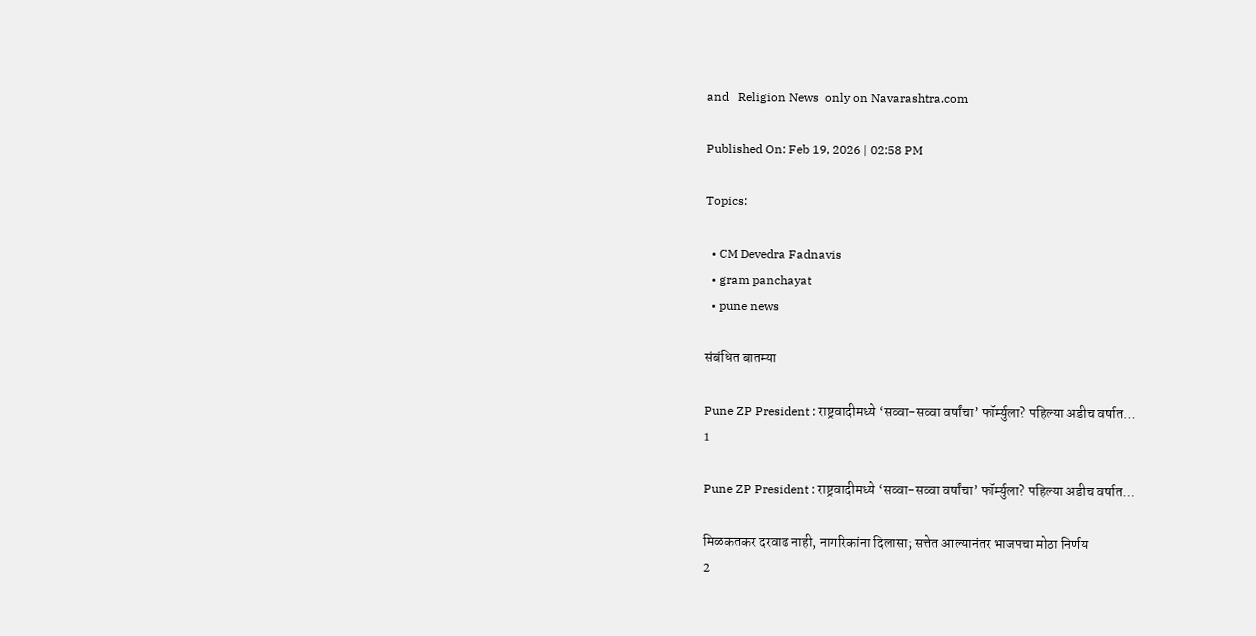and   Religion News  only on Navarashtra.com

Published On: Feb 19, 2026 | 02:58 PM

Topics:

  • CM Devedra Fadnavis
  • gram panchayat
  • pune news

संबंधित बातम्या

Pune ZP President : राष्ट्रवादीमध्ये ‘सव्वा-सव्वा वर्षांचा’ फॉर्म्युला? पहिल्या अडीच वर्षात…
1

Pune ZP President : राष्ट्रवादीमध्ये ‘सव्वा-सव्वा वर्षांचा’ फॉर्म्युला? पहिल्या अडीच वर्षात…

मिळकतकर दरवाढ नाही, नागरिकांना दिलासा; सत्तेत आल्यानंतर भाजपचा मोठा निर्णय
2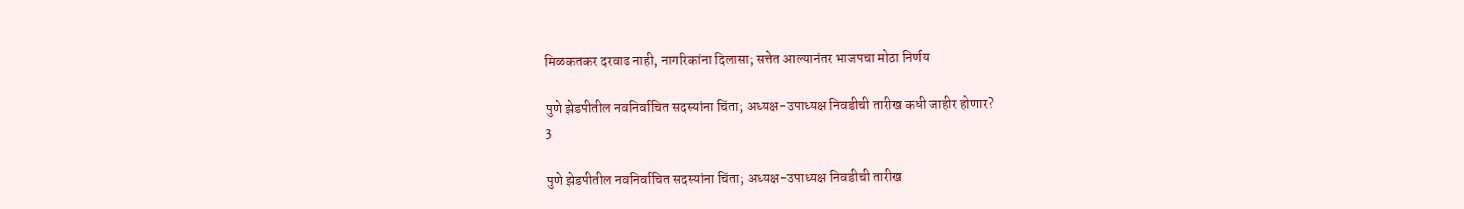मिळकतकर दरवाढ नाही, नागरिकांना दिलासा; सत्तेत आल्यानंतर भाजपचा मोठा निर्णय

पुणे झेडपीतील नवनिर्वाचित सदस्यांना चिंता; अध्यक्ष-उपाध्यक्ष निवडीची तारीख कधी जाहीर होणार?
3

पुणे झेडपीतील नवनिर्वाचित सदस्यांना चिंता; अध्यक्ष-उपाध्यक्ष निवडीची तारीख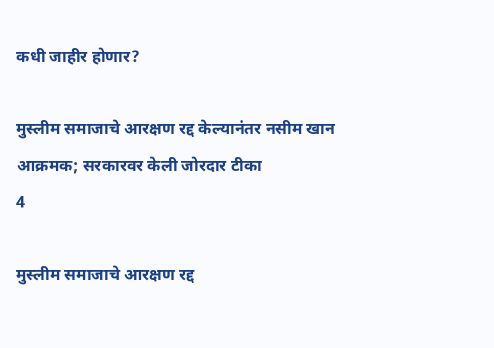कधी जाहीर होणार?

मुस्लीम समाजाचे आरक्षण रद्द केल्यानंतर नसीम खान आक्रमक; सरकारवर केली जोरदार टीका
4

मुस्लीम समाजाचे आरक्षण रद्द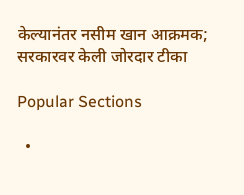केल्यानंतर नसीम खान आक्रमक; सरकारवर केली जोरदार टीका

Popular Sections

  •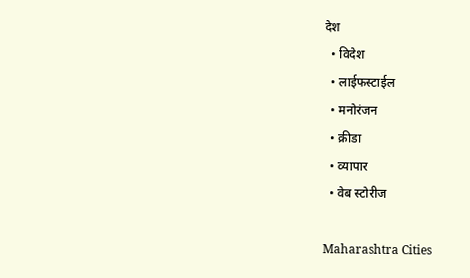देश
  • विदेश
  • लाईफस्टाईल
  • मनोरंजन
  • क्रीडा
  • व्यापार
  • वेब स्टोरीज

Maharashtra Cities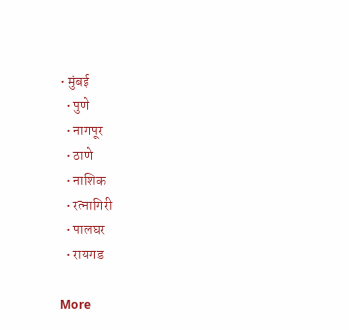• मुंबई
  • पुणे
  • नागपूर
  • ठाणे
  • नाशिक
  • रत्नागिरी
  • पालघर
  • रायगड

More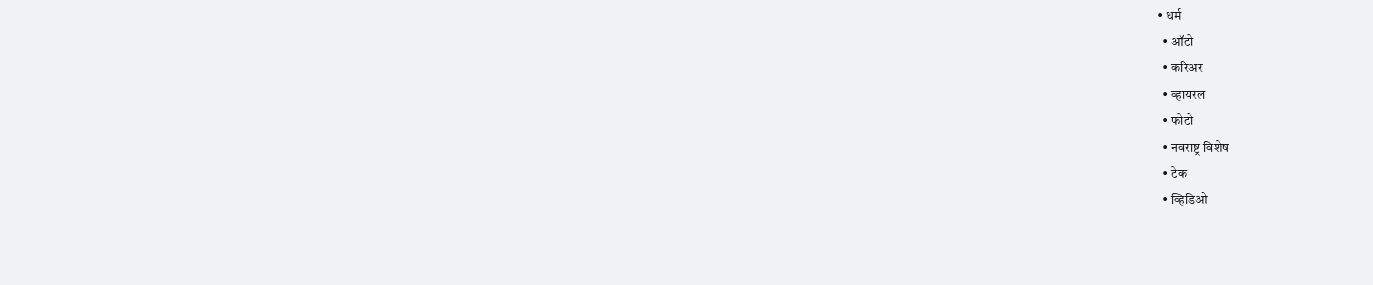• धर्म
  • ऑटो
  • करिअर
  • व्हायरल
  • फोटो
  • नवराष्ट्र विशेष
  • टेक
  • व्हिडिओ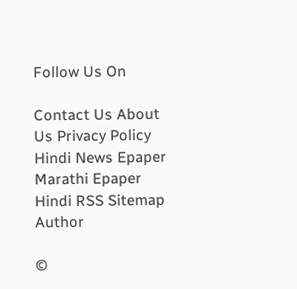Follow Us On

Contact Us About Us Privacy Policy
Hindi News Epaper Marathi Epaper Hindi RSS Sitemap Author

©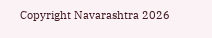Copyright Navarashtra 2026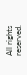All rights reserved.